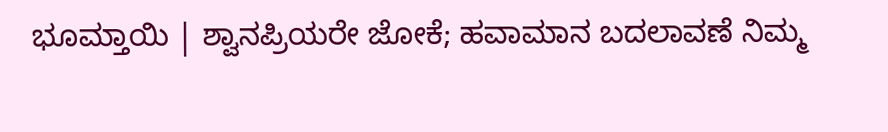ಭೂಮ್ತಾಯಿ | ಶ್ವಾನಪ್ರಿಯರೇ ಜೋಕೆ; ಹವಾಮಾನ ಬದಲಾವಣೆ ನಿಮ್ಮ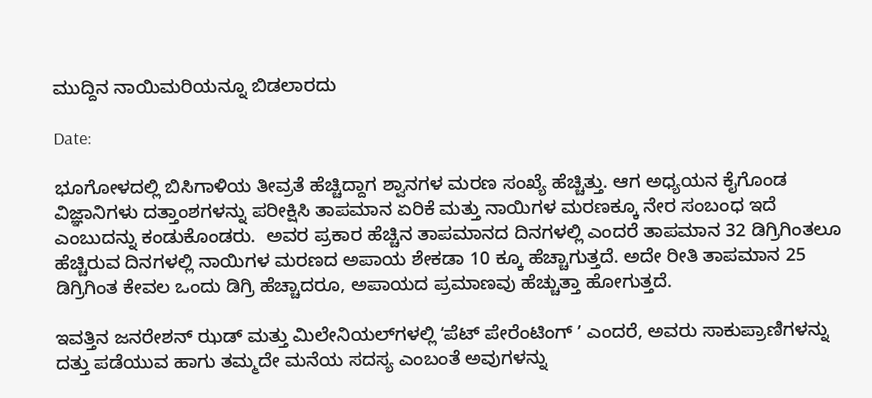ಮುದ್ದಿನ ನಾಯಿಮರಿಯನ್ನೂ ಬಿಡಲಾರದು

Date:

ಭೂಗೋಳದಲ್ಲಿ ಬಿಸಿಗಾಳಿಯ ತೀವ್ರತೆ ಹೆಚ್ಚಿದ್ದಾಗ ಶ್ವಾನಗಳ ಮರಣ ಸಂಖ್ಯೆ ಹೆಚ್ಚಿತ್ತು. ಆಗ ಅಧ್ಯಯನ ಕೈಗೊಂಡ ವಿಜ್ಞಾನಿಗಳು ದತ್ತಾಂಶಗಳನ್ನು ಪರೀಕ್ಷಿಸಿ ತಾಪಮಾನ ಏರಿಕೆ ಮತ್ತು ನಾಯಿಗಳ ಮರಣಕ್ಕೂ ನೇರ ಸಂಬಂಧ ಇದೆ ಎಂಬುದನ್ನು ಕಂಡುಕೊಂಡರು.  ಅವರ ಪ್ರಕಾರ ಹೆಚ್ಚಿನ ತಾಪಮಾನದ ದಿನಗಳಲ್ಲಿ ಎಂದರೆ ತಾಪಮಾನ 32 ಡಿಗ್ರಿಗಿಂತಲೂ ಹೆಚ್ಚಿರುವ ದಿನಗಳಲ್ಲಿ ನಾಯಿಗಳ ಮರಣದ ಅಪಾಯ ಶೇಕಡಾ 10 ಕ್ಕೂ ಹೆಚ್ಚಾಗುತ್ತದೆ. ಅದೇ ರೀತಿ ತಾಪಮಾನ 25 ಡಿಗ್ರಿಗಿಂತ ಕೇವಲ ಒಂದು ಡಿಗ್ರಿ ಹೆಚ್ಚಾದರೂ, ಅಪಾಯದ ಪ್ರಮಾಣವು ಹೆಚ್ಚುತ್ತಾ ಹೋಗುತ್ತದೆ.

ಇವತ್ತಿನ ಜನರೇಶನ್‌ ಝಡ್‌ ಮತ್ತು ಮಿಲೇನಿಯಲ್‌ಗಳಲ್ಲಿ ʻಪೆಟ್‌ ಪೇರೆಂಟಿಂಗ್‌ ʼ ಎಂದರೆ, ಅವರು ಸಾಕುಪ್ರಾಣಿಗಳನ್ನು ದತ್ತು ಪಡೆಯುವ ಹಾಗು ತಮ್ಮದೇ ಮನೆಯ ಸದಸ್ಯ ಎಂಬಂತೆ ಅವುಗಳನ್ನು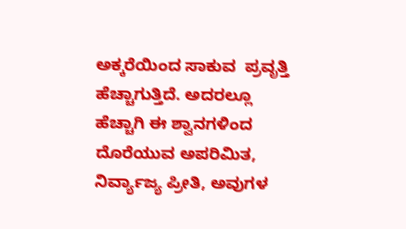ಅಕ್ಕರೆಯಿಂದ ಸಾಕುವ  ಪ್ರವೃತ್ತಿ ಹೆಚ್ಚಾಗುತ್ತಿದೆ. ಅದರಲ್ಲೂ ಹೆಚ್ಚಾಗಿ ಈ ಶ್ವಾನಗಳಿಂದ ದೊರೆಯುವ ಅಪರಿಮಿತ, ನಿರ್ವ್ಯಾಜ್ಯ ಪ್ರೀತಿ, ಅವುಗಳ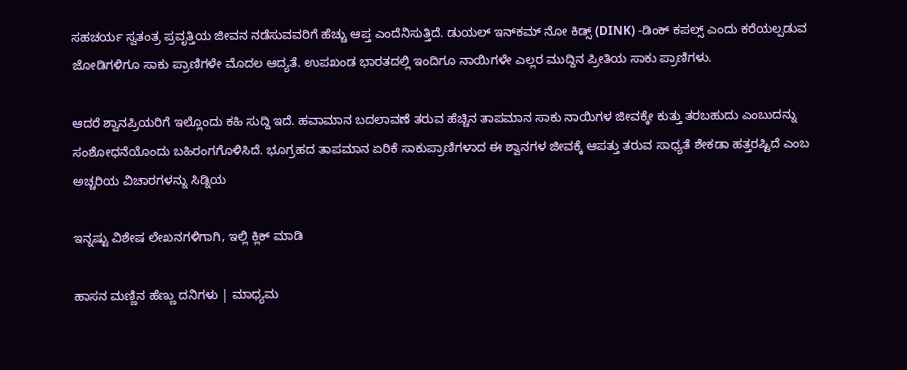ಸಹಚರ್ಯ ಸ್ವತಂತ್ರ ಪ್ರವೃತ್ತಿಯ ಜೀವನ ನಡೆಸುವವರಿಗೆ ಹೆಚ್ಚು ಆಪ್ತ ಎಂದೆನಿಸುತ್ತಿದೆ. ಡುಯಲ್‌ ಇನ್‌ಕಮ್‌ ನೋ ಕಿಡ್ಸ್‌ (DINK) -ಡಿಂಕ್‌ ಕಪಲ್ಸ್‌ ಎಂದು ಕರೆಯಲ್ಪಡುವ ಜೋಡಿಗಳಿಗೂ ಸಾಕು ಪ್ರಾಣಿಗಳೇ ಮೊದಲ ಆದ್ಯತೆ. ಉಪಖಂಡ ಭಾರತದಲ್ಲಿ ಇಂದಿಗೂ ನಾಯಿಗಳೇ ಎಲ್ಲರ ಮುದ್ದಿನ ಪ್ರೀತಿಯ ಸಾಕು ಪ್ರಾಣಿಗಳು.

ಆದರೆ ಶ್ವಾನಪ್ರಿಯರಿಗೆ ಇಲ್ಲೊಂದು ಕಹಿ ಸುದ್ದಿ ಇದೆ. ಹವಾಮಾನ ಬದಲಾವಣೆ ತರುವ ಹೆಚ್ಚಿನ ತಾಪಮಾನ ಸಾಕು ನಾಯಿಗಳ ಜೀವಕ್ಕೇ ಕುತ್ತು ತರಬಹುದು ಎಂಬುದನ್ನು ಸಂಶೋಧನೆಯೊಂದು ಬಹಿರಂಗಗೊಳಿಸಿದೆ. ಭೂಗ್ರಹದ ತಾಪಮಾನ ಏರಿಕೆ ಸಾಕುಪ್ರಾಣಿಗಳಾದ ಈ ಶ್ವಾನಗಳ ಜೀವಕ್ಕೆ ಆಪತ್ತು ತರುವ ಸಾಧ್ಯತೆ ಶೇಕಡಾ ಹತ್ತರಷ್ಟಿದೆ ಎಂಬ ಅಚ್ಚರಿಯ ವಿಚಾರಗಳನ್ನು ಸಿಡ್ನಿಯ

ಇನ್ನಷ್ಟು ವಿಶೇಷ ಲೇಖನಗಳಿಗಾಗಿ, ಇಲ್ಲಿ ಕ್ಲಿಕ್ ಮಾಡಿ

ಹಾಸನ ಮಣ್ಣಿನ ಹೆಣ್ಣು ದನಿಗಳು | ಮಾಧ್ಯಮ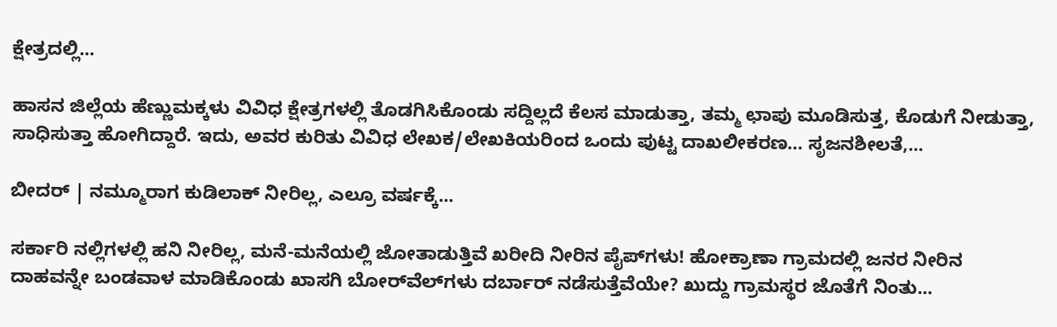ಕ್ಷೇತ್ರದಲ್ಲಿ...

ಹಾಸನ ಜಿಲ್ಲೆಯ ಹೆಣ್ಣುಮಕ್ಕಳು ವಿವಿಧ ಕ್ಷೇತ್ರಗಳಲ್ಲಿ ತೊಡಗಿಸಿಕೊಂಡು ಸದ್ದಿಲ್ಲದೆ ಕೆಲಸ ಮಾಡುತ್ತಾ, ತಮ್ಮ ಛಾಪು ಮೂಡಿಸುತ್ತ, ಕೊಡುಗೆ ನೀಡುತ್ತಾ, ಸಾಧಿಸುತ್ತಾ ಹೋಗಿದ್ದಾರೆ. ಇದು, ಅವರ ಕುರಿತು ವಿವಿಧ ಲೇಖಕ/ಲೇಖಕಿಯರಿಂದ ಒಂದು ಪುಟ್ಟ ದಾಖಲೀಕರಣ… ಸೃಜನಶೀಲತೆ,...

ಬೀದರ್ | ನಮ್ಮೂರಾಗ ಕುಡಿಲಾಕ್ ನೀರಿಲ್ಲ, ಎಲ್ರೂ ವರ್ಷಕ್ಕೆ...

ಸರ್ಕಾರಿ ನಲ್ಲಿಗಳಲ್ಲಿ ಹನಿ ನೀರಿಲ್ಲ, ಮನೆ-ಮನೆಯಲ್ಲಿ ಜೋತಾಡುತ್ತಿವೆ ಖರೀದಿ ನೀರಿನ ಪೈಪ್‌ಗಳು! ಹೋಕ್ರಾಣಾ ಗ್ರಾಮದಲ್ಲಿ ಜನರ ನೀರಿನ ದಾಹವನ್ನೇ ಬಂಡವಾಳ ಮಾಡಿಕೊಂಡು ಖಾಸಗಿ ಬೋರ್‌ವೆಲ್‌ಗಳು ದರ್ಬಾರ್‌ ನಡೆಸುತ್ತೆವೆಯೇ? ಖುದ್ದು ಗ್ರಾಮಸ್ಥರ ಜೊತೆಗೆ ನಿಂತು...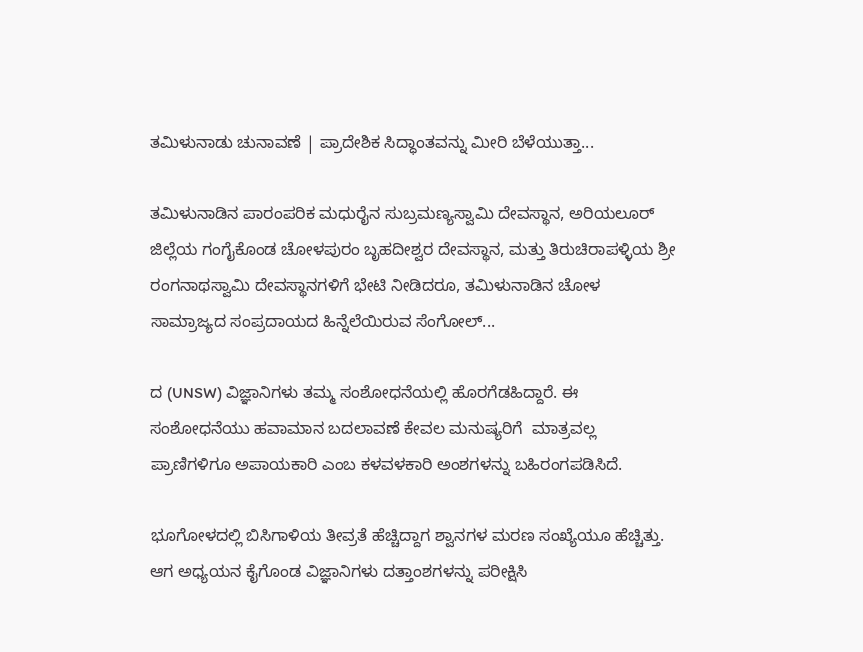ತಮಿಳುನಾಡು ಚುನಾವಣೆ | ಪ್ರಾದೇಶಿಕ ಸಿದ್ಧಾಂತವನ್ನು ಮೀರಿ ಬೆಳೆಯುತ್ತಾ...

ತಮಿಳುನಾಡಿನ ಪಾರಂಪರಿಕ ಮಧುರೈನ ಸುಬ್ರಮಣ್ಯಸ್ವಾಮಿ ದೇವಸ್ಥಾನ, ಅರಿಯಲೂರ್ ಜಿಲ್ಲೆಯ ಗಂಗೈಕೊಂಡ ಚೋಳಪುರಂ ಬೃಹದೀಶ್ವರ ದೇವಸ್ಥಾನ, ಮತ್ತು ತಿರುಚಿರಾಪಳ್ಳಿಯ ಶ್ರೀ ರಂಗನಾಥಸ್ವಾಮಿ ದೇವಸ್ಥಾನಗಳಿಗೆ ಭೇಟಿ ನೀಡಿದರೂ, ತಮಿಳುನಾಡಿನ ಚೋಳ ಸಾಮ್ರಾಜ್ಯದ ಸಂಪ್ರದಾಯದ ಹಿನ್ನೆಲೆಯಿರುವ ಸೆಂಗೋಲ್...

ದ (UNSW) ವಿಜ್ಞಾನಿಗಳು ತಮ್ಮ ಸಂಶೋಧನೆಯಲ್ಲಿ ಹೊರಗೆಡಹಿದ್ದಾರೆ. ಈ ಸಂಶೋಧನೆಯು ಹವಾಮಾನ ಬದಲಾವಣೆ ಕೇವಲ ಮನುಷ್ಯರಿಗೆ  ಮಾತ್ರವಲ್ಲ ಪ್ರಾಣಿಗಳಿಗೂ ಅಪಾಯಕಾರಿ ಎಂಬ ಕಳವಳಕಾರಿ ಅಂಶಗಳನ್ನು ಬಹಿರಂಗಪಡಿಸಿದೆ.

ಭೂಗೋಳದಲ್ಲಿ ಬಿಸಿಗಾಳಿಯ ತೀವ್ರತೆ ಹೆಚ್ಚಿದ್ದಾಗ ಶ್ವಾನಗಳ ಮರಣ ಸಂಖ್ಯೆಯೂ ಹೆಚ್ಚಿತ್ತು. ಆಗ ಅಧ್ಯಯನ ಕೈಗೊಂಡ ವಿಜ್ಞಾನಿಗಳು ದತ್ತಾಂಶಗಳನ್ನು ಪರೀಕ್ಷಿಸಿ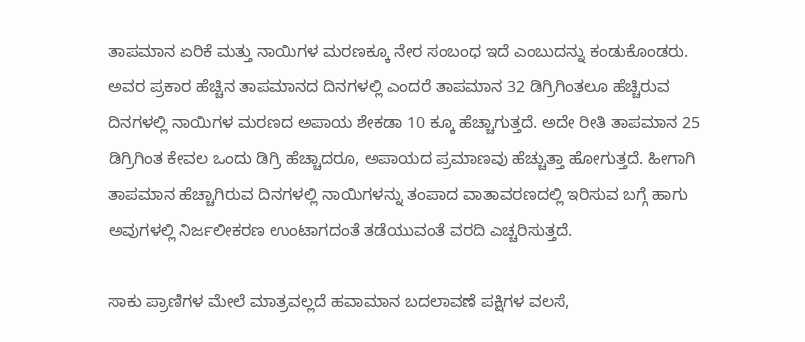ತಾಪಮಾನ ಏರಿಕೆ ಮತ್ತು ನಾಯಿಗಳ ಮರಣಕ್ಕೂ ನೇರ ಸಂಬಂಧ ಇದೆ ಎಂಬುದನ್ನು ಕಂಡುಕೊಂಡರು.  ಅವರ ಪ್ರಕಾರ ಹೆಚ್ಚಿನ ತಾಪಮಾನದ ದಿನಗಳಲ್ಲಿ ಎಂದರೆ ತಾಪಮಾನ 32 ಡಿಗ್ರಿಗಿಂತಲೂ ಹೆಚ್ಚಿರುವ ದಿನಗಳಲ್ಲಿ ನಾಯಿಗಳ ಮರಣದ ಅಪಾಯ ಶೇಕಡಾ 10 ಕ್ಕೂ ಹೆಚ್ಚಾಗುತ್ತದೆ. ಅದೇ ರೀತಿ ತಾಪಮಾನ 25 ಡಿಗ್ರಿಗಿಂತ ಕೇವಲ ಒಂದು ಡಿಗ್ರಿ ಹೆಚ್ಚಾದರೂ, ಅಪಾಯದ ಪ್ರಮಾಣವು ಹೆಚ್ಚುತ್ತಾ ಹೋಗುತ್ತದೆ. ಹೀಗಾಗಿ ತಾಪಮಾನ ಹೆಚ್ಚಾಗಿರುವ ದಿನಗಳಲ್ಲಿ ನಾಯಿಗಳನ್ನು ತಂಪಾದ ವಾತಾವರಣದಲ್ಲಿ ಇರಿಸುವ ಬಗ್ಗೆ ಹಾಗು ಅವುಗಳಲ್ಲಿ ನಿರ್ಜಲೀಕರಣ ಉಂಟಾಗದಂತೆ ತಡೆಯುವಂತೆ ವರದಿ ಎಚ್ಚರಿಸುತ್ತದೆ.

ಸಾಕು ಪ್ರಾಣಿಗಳ ಮೇಲೆ ಮಾತ್ರವಲ್ಲದೆ ಹವಾಮಾನ ಬದಲಾವಣೆ ಪಕ್ಷಿಗಳ ವಲಸೆ,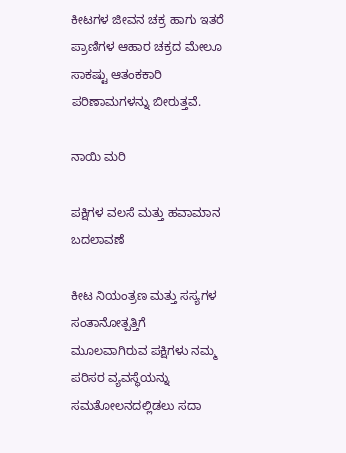ಕೀಟಗಳ ಜೀವನ ಚಕ್ರ ಹಾಗು ಇತರೆ ಪ್ರಾಣಿಗಳ ಆಹಾರ ಚಕ್ರದ ಮೇಲೂ ಸಾಕಷ್ಟು ಆತಂಕಕಾರಿ ಪರಿಣಾಮಗಳನ್ನು ಬೀರುತ್ತವೆ.

ನಾಯಿ ಮರಿ

ಪಕ್ಷಿಗಳ ವಲಸೆ ಮತ್ತು ಹವಾಮಾನ ಬದಲಾವಣೆ

ಕೀಟ ನಿಯಂತ್ರಣ ಮತ್ತು ಸಸ್ಯಗಳ ಸಂತಾನೋತ್ಪತ್ತಿಗೆ ಮೂಲವಾಗಿರುವ ಪಕ್ಷಿಗಳು ನಮ್ಮ ಪರಿಸರ ವ್ಯವಸ್ಥೆಯನ್ನು ಸಮತೋಲನದಲ್ಲಿಡಲು ಸದಾ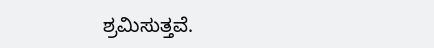ಶ್ರಮಿಸುತ್ತವೆ.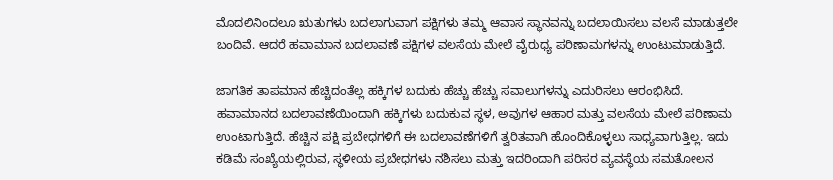ಮೊದಲಿನಿಂದಲೂ ಋತುಗಳು ಬದಲಾಗುವಾಗ ಪಕ್ಷಿಗಳು ತಮ್ಮ ಆವಾಸ ಸ್ಥಾನವನ್ನು ಬದಲಾಯಿಸಲು ವಲಸೆ ಮಾಡುತ್ತಲೇ ಬಂದಿವೆ. ಆದರೆ ಹವಾಮಾನ ಬದಲಾವಣೆ ಪಕ್ಷಿಗಳ ವಲಸೆಯ ಮೇಲೆ ವೈರುಧ್ಯ ಪರಿಣಾಮಗಳನ್ನು ಉಂಟುಮಾಡುತ್ತಿದೆ.

ಜಾಗತಿಕ ತಾಪಮಾನ ಹೆಚ್ಚಿದಂತೆಲ್ಲ ಹಕ್ಕಿಗಳ ಬದುಕು ಹೆಚ್ಚು ಹೆಚ್ಚು ಸವಾಲುಗಳನ್ನು ಎದುರಿಸಲು ಆರಂಭಿಸಿದೆ. ಹವಾಮಾನದ ಬದಲಾವಣೆಯಿಂದಾಗಿ ಹಕ್ಕಿಗಳು ಬದುಕುವ ಸ್ಥಳ, ಅವುಗಳ ಆಹಾರ ಮತ್ತು ವಲಸೆಯ ಮೇಲೆ ಪರಿಣಾಮ ಉಂಟಾಗುತ್ತಿದೆ. ಹೆಚ್ಚಿನ ಪಕ್ಷಿ ಪ್ರಬೇಧಗಳಿಗೆ ಈ ಬದಲಾವಣೆಗಳಿಗೆ ತ್ವರಿತವಾಗಿ ಹೊಂದಿಕೊಳ್ಳಲು ಸಾಧ್ಯವಾಗುತ್ತಿಲ್ಲ. ಇದು ಕಡಿಮೆ ಸಂಖ್ಯೆಯಲ್ಲಿರುವ, ಸ್ಥಳೀಯ ಪ್ರಬೇಧಗಳು ನಶಿಸಲು ಮತ್ತು ಇದರಿಂದಾಗಿ ಪರಿಸರ ವ್ಯವಸ್ಥೆಯ ಸಮತೋಲನ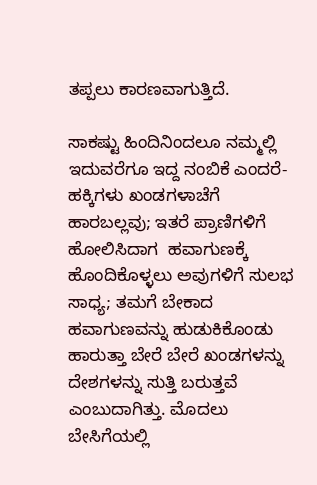ತಪ್ಪಲು ಕಾರಣವಾಗುತ್ತಿದೆ.

ಸಾಕಷ್ಟು ಹಿಂದಿನಿಂದಲೂ ನಮ್ಮಲ್ಲಿ ಇದುವರೆಗೂ ಇದ್ದ ನಂಬಿಕೆ ಎಂದರೆ- ಹಕ್ಕಿಗಳು ಖಂಡಗಳಾಚೆಗೆ ಹಾರಬಲ್ಲವು; ಇತರೆ ಪ್ರಾಣಿಗಳಿಗೆ ಹೋಲಿಸಿದಾಗ  ಹವಾಗುಣಕ್ಕೆ ಹೊಂದಿಕೊಳ್ಳಲು ಅವುಗಳಿಗೆ ಸುಲಭ ಸಾಧ್ಯ; ತಮಗೆ ಬೇಕಾದ ಹವಾಗುಣವನ್ನು ಹುಡುಕಿಕೊಂಡು ಹಾರುತ್ತಾ ಬೇರೆ ಬೇರೆ ಖಂಡಗಳನ್ನು ದೇಶಗಳನ್ನು ಸುತ್ತಿ ಬರುತ್ತವೆ ಎಂಬುದಾಗಿತ್ತು. ಮೊದಲು ಬೇಸಿಗೆಯಲ್ಲಿ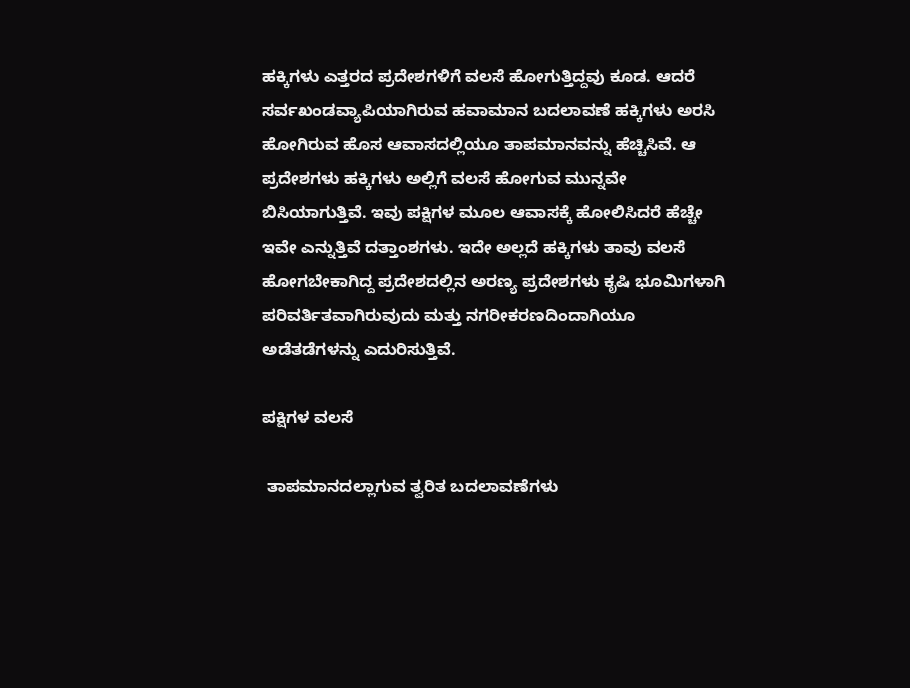ಹಕ್ಕಿಗಳು ಎತ್ತರದ ಪ್ರದೇಶಗಳಿಗೆ ವಲಸೆ ಹೋಗುತ್ತಿದ್ದವು ಕೂಡ. ಆದರೆ ಸರ್ವಖಂಡವ್ಯಾಪಿಯಾಗಿರುವ ಹವಾಮಾನ ಬದಲಾವಣೆ ಹಕ್ಕಿಗಳು ಅರಸಿ ಹೋಗಿರುವ ಹೊಸ ಆವಾಸದಲ್ಲಿಯೂ ತಾಪಮಾನವನ್ನು ಹೆಚ್ಚಿಸಿವೆ. ಆ ಪ್ರದೇಶಗಳು ಹಕ್ಕಿಗಳು ಅಲ್ಲಿಗೆ ವಲಸೆ ಹೋಗುವ ಮುನ್ನವೇ ಬಿಸಿಯಾಗುತ್ತಿವೆ. ಇವು ಪಕ್ಷಿಗಳ ಮೂಲ ಆವಾಸಕ್ಕೆ ಹೋಲಿಸಿದರೆ ಹೆಚ್ಚೇ ಇವೇ ಎನ್ನುತ್ತಿವೆ ದತ್ತಾಂಶಗಳು. ಇದೇ ಅಲ್ಲದೆ ಹಕ್ಕಿಗಳು ತಾವು ವಲಸೆ ಹೋಗಬೇಕಾಗಿದ್ದ ಪ್ರದೇಶದಲ್ಲಿನ ಅರಣ್ಯ ಪ್ರದೇಶಗಳು ಕೃಷಿ ಭೂಮಿಗಳಾಗಿ ಪರಿವರ್ತಿತವಾಗಿರುವುದು ಮತ್ತು ನಗರೀಕರಣದಿಂದಾಗಿಯೂ ಅಡೆತಡೆಗಳನ್ನು ಎದುರಿಸುತ್ತಿವೆ.

ಪಕ್ಷಿಗಳ ವಲಸೆ

 ತಾಪಮಾನದಲ್ಲಾಗುವ ತ್ವರಿತ ಬದಲಾವಣೆಗಳು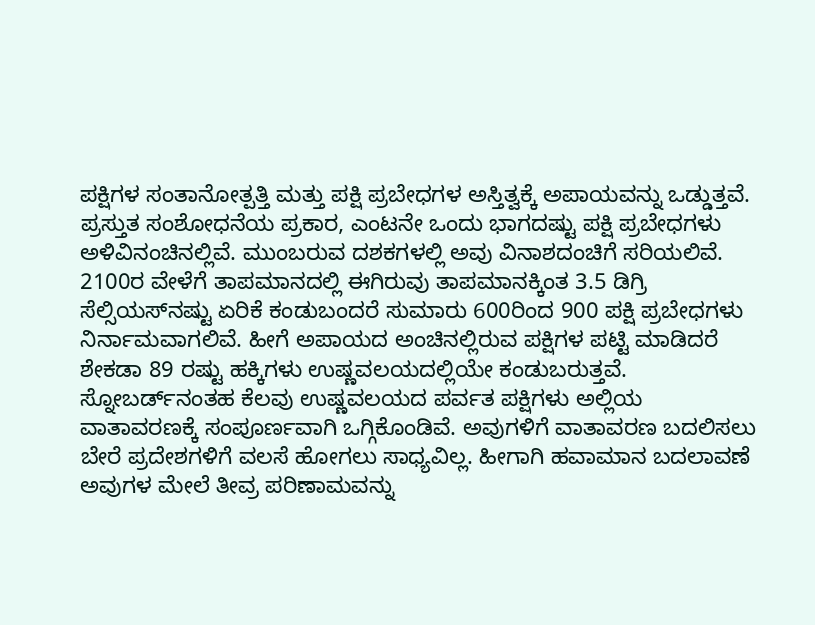ಪಕ್ಷಿಗಳ ಸಂತಾನೋತ್ಪತ್ತಿ ಮತ್ತು ಪಕ್ಷಿ ಪ್ರಬೇಧಗಳ ಅಸ್ತಿತ್ವಕ್ಕೆ ಅಪಾಯವನ್ನು ಒಡ್ಡುತ್ತವೆ.  ಪ್ರಸ್ತುತ ಸಂಶೋಧನೆಯ ಪ್ರಕಾರ, ಎಂಟನೇ ಒಂದು ಭಾಗದಷ್ಟು ಪಕ್ಷಿ ಪ್ರಬೇಧಗಳು ಅಳಿವಿನಂಚಿನಲ್ಲಿವೆ. ಮುಂಬರುವ ದಶಕಗಳಲ್ಲಿ ಅವು ವಿನಾಶದಂಚಿಗೆ ಸರಿಯಲಿವೆ. 2100ರ ವೇಳೆಗೆ ತಾಪಮಾನದಲ್ಲಿ ಈಗಿರುವು ತಾಪಮಾನಕ್ಕಿಂತ 3.5 ಡಿಗ್ರಿ ಸೆಲ್ಸಿಯಸ್‌ನಷ್ಟು ಏರಿಕೆ ಕಂಡುಬಂದರೆ ಸುಮಾರು 600ರಿಂದ 900 ಪಕ್ಷಿ ಪ್ರಬೇಧಗಳು ನಿರ್ನಾಮವಾಗಲಿವೆ. ಹೀಗೆ ಅಪಾಯದ ಅಂಚಿನಲ್ಲಿರುವ ಪಕ್ಷಿಗಳ ಪಟ್ಟಿ ಮಾಡಿದರೆ ಶೇಕಡಾ 89 ರಷ್ಟು ಹಕ್ಕಿಗಳು ಉಷ್ಣವಲಯದಲ್ಲಿಯೇ ಕಂಡುಬರುತ್ತವೆ.  ಸ್ನೋಬರ್ಡ್‌ನಂತಹ ಕೆಲವು ಉಷ್ಣವಲಯದ ಪರ್ವತ ಪಕ್ಷಿಗಳು ಅಲ್ಲಿಯ ವಾತಾವರಣಕ್ಕೆ ಸಂಪೂರ್ಣವಾಗಿ ಒಗ್ಗಿಕೊಂಡಿವೆ. ಅವುಗಳಿಗೆ ವಾತಾವರಣ ಬದಲಿಸಲು ಬೇರೆ ಪ್ರದೇಶಗಳಿಗೆ ವಲಸೆ ಹೋಗಲು ಸಾಧ್ಯವಿಲ್ಲ. ಹೀಗಾಗಿ ಹವಾಮಾನ ಬದಲಾವಣೆ ಅವುಗಳ ಮೇಲೆ ತೀವ್ರ ಪರಿಣಾಮವನ್ನು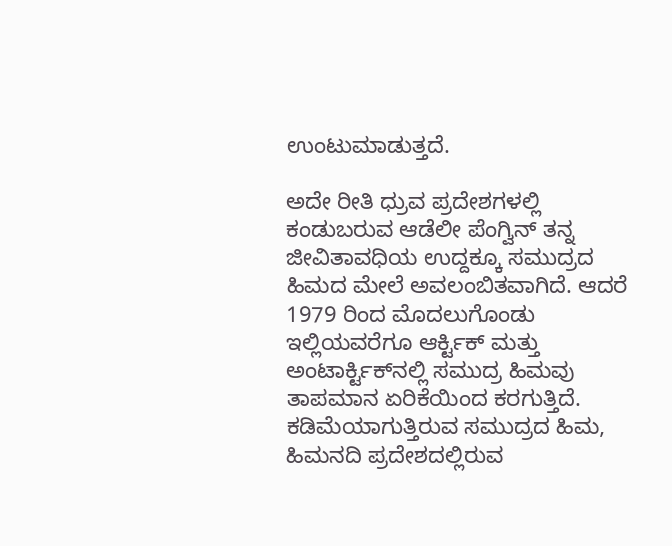ಉಂಟುಮಾಡುತ್ತದೆ.

ಅದೇ ರೀತಿ ಧ್ರುವ ಪ್ರದೇಶಗಳಲ್ಲಿ ಕಂಡುಬರುವ ಆಡೆಲೀ ಪೆಂಗ್ವಿನ್ ತನ್ನ ಜೀವಿತಾವಧಿಯ ಉದ್ದಕ್ಕೂ ಸಮುದ್ರದ ಹಿಮದ ಮೇಲೆ ಅವಲಂಬಿತವಾಗಿದೆ. ಆದರೆ 1979 ರಿಂದ ಮೊದಲುಗೊಂಡು ಇಲ್ಲಿಯವರೆಗೂ ಆರ್ಕ್ಟಿಕ್ ಮತ್ತು ಅಂಟಾರ್ಕ್ಟಿಕ್‌ನಲ್ಲಿ ಸಮುದ್ರ ಹಿಮವು  ತಾಪಮಾನ ಏರಿಕೆಯಿಂದ ಕರಗುತ್ತಿದೆ. ಕಡಿಮೆಯಾಗುತ್ತಿರುವ ಸಮುದ್ರದ ಹಿಮ, ಹಿಮನದಿ ಪ್ರದೇಶದಲ್ಲಿರುವ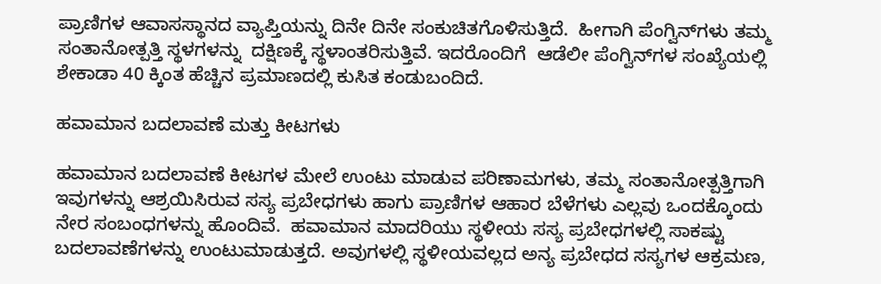ಪ್ರಾಣಿಗಳ ಆವಾಸಸ್ಥಾನದ ವ್ಯಾಪ್ತಿಯನ್ನು ದಿನೇ ದಿನೇ ಸಂಕುಚಿತಗೊಳಿಸುತ್ತಿದೆ.  ಹೀಗಾಗಿ ಪೆಂಗ್ವಿನ್‌ಗಳು ತಮ್ಮ ಸಂತಾನೋತ್ಪತ್ತಿ ಸ್ಥಳಗಳನ್ನು  ದಕ್ಷಿಣಕ್ಕೆ ಸ್ಥಳಾಂತರಿಸುತ್ತಿವೆ. ಇದರೊಂದಿಗೆ  ಆಡೆಲೀ ಪೆಂಗ್ವಿನ್‌ಗಳ ಸಂಖ್ಯೆಯಲ್ಲಿ ಶೇಕಾಡಾ 40 ಕ್ಕಿಂತ ಹೆಚ್ಚಿನ ಪ್ರಮಾಣದಲ್ಲಿ ಕುಸಿತ ಕಂಡುಬಂದಿದೆ.

ಹವಾಮಾನ ಬದಲಾವಣೆ ಮತ್ತು ಕೀಟಗಳು

ಹವಾಮಾನ ಬದಲಾವಣೆ ಕೀಟಗಳ ಮೇಲೆ ಉಂಟು ಮಾಡುವ ಪರಿಣಾಮಗಳು, ತಮ್ಮ ಸಂತಾನೋತ್ಪತ್ತಿಗಾಗಿ ಇವುಗಳನ್ನು ಆಶ್ರಯಿಸಿರುವ ಸಸ್ಯ ಪ್ರಬೇಧಗಳು ಹಾಗು ಪ್ರಾಣಿಗಳ ಆಹಾರ ಬೆಳೆಗಳು ಎಲ್ಲವು ಒಂದಕ್ಕೊಂದು ನೇರ ಸಂಬಂಧಗಳನ್ನು ಹೊಂದಿವೆ.  ಹವಾಮಾನ ಮಾದರಿಯು ಸ್ಥಳೀಯ ಸಸ್ಯ ಪ್ರಬೇಧಗಳಲ್ಲಿ ಸಾಕಷ್ಟು ಬದಲಾವಣೆಗಳನ್ನು ಉಂಟುಮಾಡುತ್ತದೆ. ಅವುಗಳಲ್ಲಿ ಸ್ಥಳೀಯವಲ್ಲದ ಅನ್ಯ ಪ್ರಬೇಧದ ಸಸ್ಯಗಳ ಆಕ್ರಮಣ,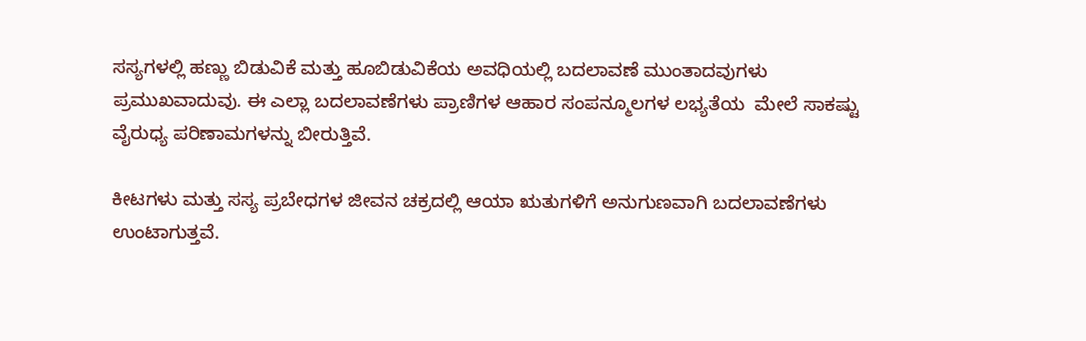ಸಸ್ಯಗಳಲ್ಲಿ ಹಣ್ಣು ಬಿಡುವಿಕೆ ಮತ್ತು ಹೂಬಿಡುವಿಕೆಯ ಅವಧಿಯಲ್ಲಿ ಬದಲಾವಣೆ ಮುಂತಾದವುಗಳು ಪ್ರಮುಖವಾದುವು. ಈ ಎಲ್ಲಾ ಬದಲಾವಣೆಗಳು ಪ್ರಾಣಿಗಳ ಆಹಾರ ಸಂಪನ್ಮೂಲಗಳ ಲಭ್ಯತೆಯ  ಮೇಲೆ ಸಾಕಷ್ಟು ವೈರುಧ್ಯ ಪರಿಣಾಮಗಳನ್ನು ಬೀರುತ್ತಿವೆ.

ಕೀಟಗಳು ಮತ್ತು ಸಸ್ಯ ಪ್ರಬೇಧಗಳ ಜೀವನ ಚಕ್ರದಲ್ಲಿ ಆಯಾ ಋತುಗಳಿಗೆ ಅನುಗುಣವಾಗಿ ಬದಲಾವಣೆಗಳು ಉಂಟಾಗುತ್ತವೆ.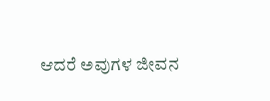ಆದರೆ ಅವುಗಳ ಜೀವನ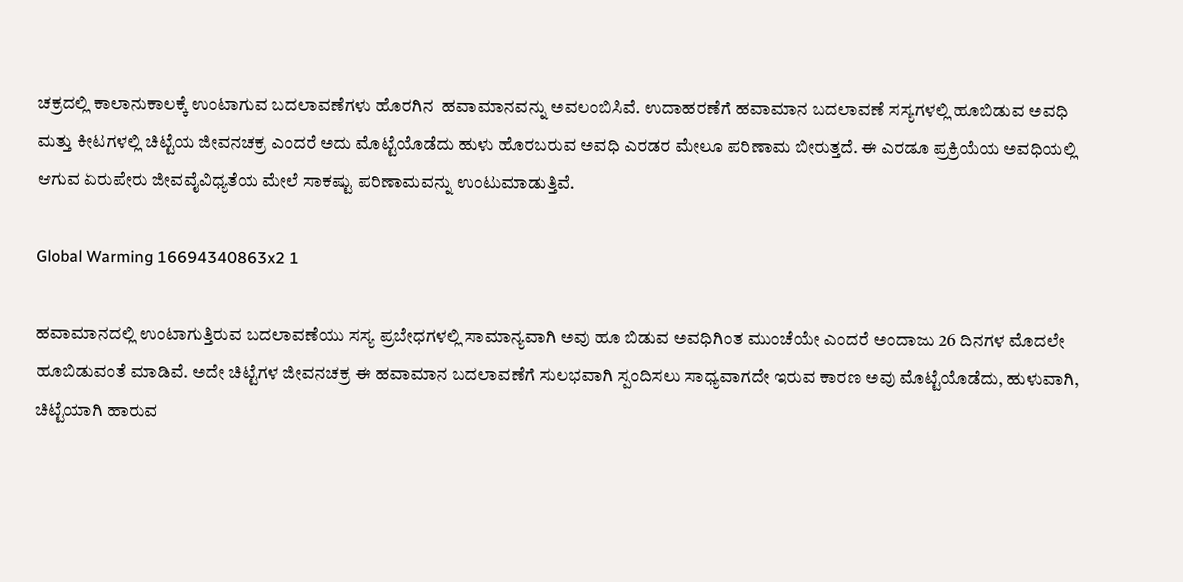ಚಕ್ರದಲ್ಲಿ ಕಾಲಾನುಕಾಲಕ್ಕೆ ಉಂಟಾಗುವ ಬದಲಾವಣೆಗಳು ಹೊರಗಿನ  ಹವಾಮಾನವನ್ನು ಅವಲಂಬಿಸಿವೆ. ಉದಾಹರಣೆಗೆ ಹವಾಮಾನ ಬದಲಾವಣೆ ಸಸ್ಯಗಳಲ್ಲಿ ಹೂಬಿಡುವ ಅವಧಿ ಮತ್ತು ಕೀಟಗಳಲ್ಲಿ ಚಿಟ್ಟೆಯ ಜೀವನಚಕ್ರ ಎಂದರೆ ಅದು ಮೊಟ್ಟೆಯೊಡೆದು ಹುಳು ಹೊರಬರುವ ಅವಧಿ ಎರಡರ ಮೇಲೂ ಪರಿಣಾಮ ಬೀರುತ್ತದೆ. ಈ ಎರಡೂ ಪ್ರಕ್ರಿಯೆಯ ಅವಧಿಯಲ್ಲಿ ಆಗುವ ಏರುಪೇರು ಜೀವವೈವಿಧ್ಯತೆಯ ಮೇಲೆ ಸಾಕಷ್ಟು ಪರಿಣಾಮವನ್ನು ಉಂಟುಮಾಡುತ್ತಿವೆ.

Global Warming 16694340863x2 1

ಹವಾಮಾನದಲ್ಲಿ ಉಂಟಾಗುತ್ತಿರುವ ಬದಲಾವಣೆಯು ಸಸ್ಯ ಪ್ರಬೇಧಗಳಲ್ಲಿ ಸಾಮಾನ್ಯವಾಗಿ ಅವು ಹೂ ಬಿಡುವ ಅವಧಿಗಿಂತ ಮುಂಚೆಯೇ ಎಂದರೆ ಅಂದಾಜು 26 ದಿನಗಳ ಮೊದಲೇ ಹೂಬಿಡುವಂತೆ ಮಾಡಿವೆ. ಅದೇ ಚಿಟ್ಟೆಗಳ ಜೀವನಚಕ್ರ ಈ ಹವಾಮಾನ ಬದಲಾವಣೆಗೆ ಸುಲಭವಾಗಿ ಸ್ಪಂದಿಸಲು ಸಾಧ್ಯವಾಗದೇ ಇರುವ ಕಾರಣ ಅವು ಮೊಟ್ಟೆಯೊಡೆದು, ಹುಳುವಾಗಿ, ಚಿಟ್ಟೆಯಾಗಿ ಹಾರುವ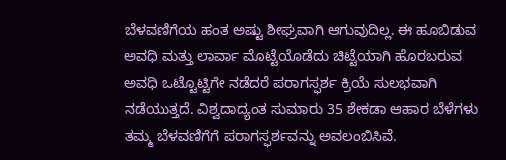ಬೆಳವಣಿಗೆಯ ಹಂತ ಅಷ್ಟು ಶೀಘ್ರವಾಗಿ ಆಗುವುದಿಲ್ಲ. ಈ ಹೂಬಿಡುವ ಅವಧಿ ಮತ್ತು ಲಾರ್ವಾ ಮೊಟ್ಟೆಯೊಡೆದು ಚಿಟ್ಟೆಯಾಗಿ ಹೊರಬರುವ ಅವಧಿ ಒಟ್ಟೊಟ್ಟಿಗೇ ನಡೆದರೆ ಪರಾಗಸ್ಫರ್ಶ ಕ್ರಿಯೆ ಸುಲಭವಾಗಿ ನಡೆಯುತ್ತದೆ. ವಿಶ್ವದಾದ್ಯಂತ ಸುಮಾರು 35 ಶೇಕಡಾ ಆಹಾರ ಬೆಳೆಗಳು ತಮ್ಮ ಬೆಳವಣಿಗೆಗೆ ಪರಾಗಸ್ಫರ್ಶವನ್ನು ಅವಲಂಬಿಸಿವೆ.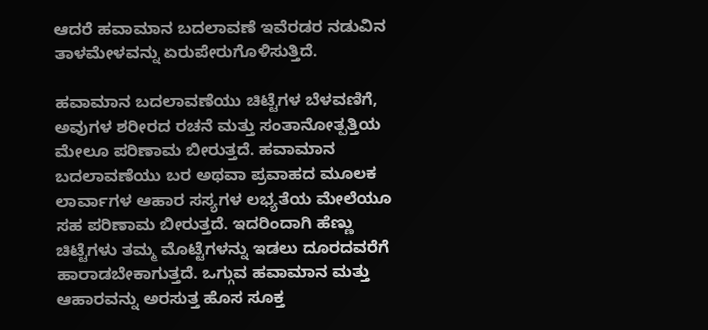ಆದರೆ ಹವಾಮಾನ ಬದಲಾವಣೆ ಇವೆರಡರ ನಡುವಿನ ತಾಳಮೇಳವನ್ನು ಏರುಪೇರುಗೊಳಿಸುತ್ತಿದೆ.

ಹವಾಮಾನ ಬದಲಾವಣೆಯು ಚಿಟ್ಟೆಗಳ ಬೆಳವಣಿಗೆ, ಅವುಗಳ ಶರೀರದ ರಚನೆ ಮತ್ತು ಸಂತಾನೋತ್ಪತ್ತಿಯ ಮೇಲೂ ಪರಿಣಾಮ ಬೀರುತ್ತದೆ. ಹವಾಮಾನ ಬದಲಾವಣೆಯು ಬರ ಅಥವಾ ಪ್ರವಾಹದ ಮೂಲಕ ಲಾರ್ವಾಗಳ ಆಹಾರ ಸಸ್ಯಗಳ ಲಭ್ಯತೆಯ ಮೇಲೆಯೂ ಸಹ ಪರಿಣಾಮ ಬೀರುತ್ತದೆ. ಇದರಿಂದಾಗಿ ಹೆಣ್ಣು ಚಿಟ್ಟೆಗಳು ತಮ್ಮ ಮೊಟ್ಟೆಗಳನ್ನು ಇಡಲು ದೂರದವರೆಗೆ ಹಾರಾಡಬೇಕಾಗುತ್ತದೆ. ಒಗ್ಗುವ ಹವಾಮಾನ ಮತ್ತು ಆಹಾರವನ್ನು ಅರಸುತ್ತ ಹೊಸ ಸೂಕ್ತ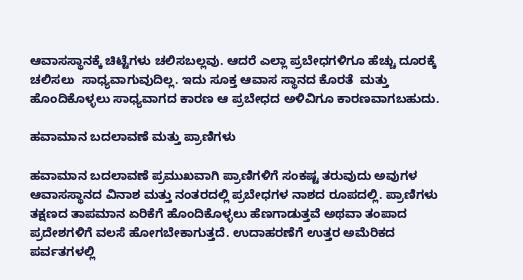ಆವಾಸಸ್ಥಾನಕ್ಕೆ ಚಿಟ್ಟೆಗಳು ಚಲಿಸಬಲ್ಲವು. ಆದರೆ ಎಲ್ಲಾ ಪ್ರಬೇಧಗಳಿಗೂ ಹೆಚ್ಚು ದೂರಕ್ಕೆ ಚಲಿಸಲು  ಸಾಧ್ಯವಾಗುವುದಿಲ್ಲ. ಇದು ಸೂಕ್ತ ಆವಾಸ ಸ್ಥಾನದ ಕೊರತೆ  ಮತ್ತು ಹೊಂದಿಕೊಳ್ಳಲು ಸಾಧ್ಯವಾಗದ ಕಾರಣ ಆ ಪ್ರಬೇಧದ ಅಳಿವಿಗೂ ಕಾರಣವಾಗಬಹುದು.

ಹವಾಮಾನ ಬದಲಾವಣೆ ಮತ್ತು ಪ್ರಾಣಿಗಳು

ಹವಾಮಾನ ಬದಲಾವಣೆ ಪ್ರಮುಖವಾಗಿ ಪ್ರಾಣಿಗಳಿಗೆ ಸಂಕಷ್ಟ ತರುವುದು ಅವುಗಳ ಆವಾಸಸ್ಥಾನದ ವಿನಾಶ ಮತ್ತು ನಂತರದಲ್ಲಿ ಪ್ರಬೇಧಗಳ ನಾಶದ ರೂಪದಲ್ಲಿ. ಪ್ರಾಣಿಗಳು ತಕ್ಷಣದ ತಾಪಮಾನ ಏರಿಕೆಗೆ ಹೊಂದಿಕೊಳ್ಳಲು ಹೆಣಗಾಡುತ್ತವೆ ಅಥವಾ ತಂಪಾದ ಪ್ರದೇಶಗಳಿಗೆ ವಲಸೆ ಹೋಗಬೇಕಾಗುತ್ತದೆ. ಉದಾಹರಣೆಗೆ ಉತ್ತರ ಅಮೆರಿಕದ ಪರ್ವತಗಳಲ್ಲಿ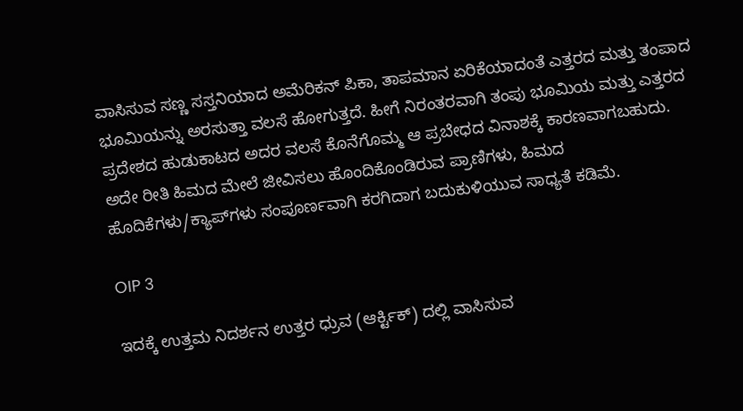ವಾಸಿಸುವ ಸಣ್ಣ ಸಸ್ತನಿಯಾದ ಅಮೆರಿಕನ್ ಪಿಕಾ, ತಾಪಮಾನ ಏರಿಕೆಯಾದಂತೆ ಎತ್ತರದ ಮತ್ತು ತಂಪಾದ ಭೂಮಿಯನ್ನು ಅರಸುತ್ತಾ ವಲಸೆ ಹೋಗುತ್ತದೆ. ಹೀಗೆ ನಿರಂತರವಾಗಿ ತಂಪು ಭೂಮಿಯ ಮತ್ತು ಎತ್ತರದ ಪ್ರದೇಶದ ಹುಡುಕಾಟದ ಅದರ ವಲಸೆ ಕೊನೆಗೊಮ್ಮ ಆ ಪ್ರಬೇಧದ ವಿನಾಶಕ್ಕೆ ಕಾರಣವಾಗಬಹುದು. ಅದೇ ರೀತಿ ಹಿಮದ ಮೇಲೆ ಜೀವಿಸಲು ಹೊಂದಿಕೊಂಡಿರುವ ಪ್ರಾಣಿಗಳು, ಹಿಮದ ಹೊದಿಕೆಗಳು/ಕ್ಯಾಪ್‌ಗಳು ಸಂಪೂರ್ಣವಾಗಿ ಕರಗಿದಾಗ ಬದುಕುಳಿಯುವ ಸಾಧ್ಯತೆ ಕಡಿಮೆ.

OIP 3

ಇದಕ್ಕೆ ಉತ್ತಮ ನಿದರ್ಶನ ಉತ್ತರ ಧ್ರುವ (ಆರ್ಕ್ಟಿಕ್) ದಲ್ಲಿ ವಾಸಿಸುವ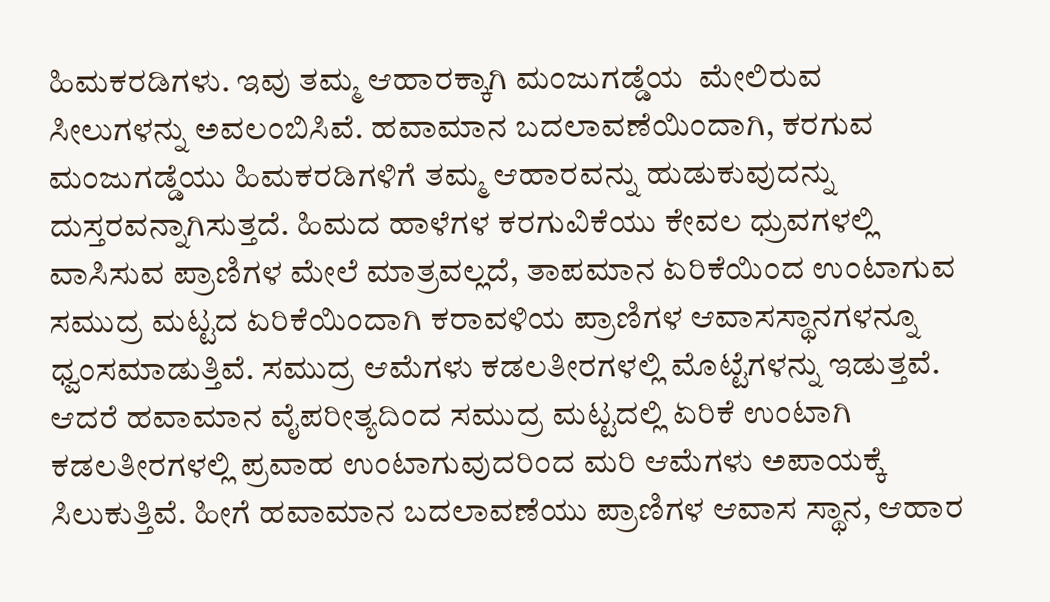ಹಿಮಕರಡಿಗಳು. ಇವು ತಮ್ಮ ಆಹಾರಕ್ಕಾಗಿ ಮಂಜುಗಡ್ಡೆಯ  ಮೇಲಿರುವ ಸೀಲುಗಳನ್ನು ಅವಲಂಬಿಸಿವೆ. ಹವಾಮಾನ ಬದಲಾವಣೆಯಿಂದಾಗಿ, ಕರಗುವ ಮಂಜುಗಡ್ಡೆಯು ಹಿಮಕರಡಿಗಳಿಗೆ ತಮ್ಮ ಆಹಾರವನ್ನು ಹುಡುಕುವುದನ್ನು ದುಸ್ತರವನ್ನಾಗಿಸುತ್ತದೆ. ಹಿಮದ ಹಾಳೆಗಳ ಕರಗುವಿಕೆಯು ಕೇವಲ ಧ್ರುವಗಳಲ್ಲಿ ವಾಸಿಸುವ ಪ್ರಾಣಿಗಳ ಮೇಲೆ ಮಾತ್ರವಲ್ಲದೆ, ತಾಪಮಾನ ಏರಿಕೆಯಿಂದ ಉಂಟಾಗುವ ಸಮುದ್ರ ಮಟ್ಟದ ಏರಿಕೆಯಿಂದಾಗಿ ಕರಾವಳಿಯ ಪ್ರಾಣಿಗಳ ಆವಾಸಸ್ಥಾನಗಳನ್ನೂ ಧ್ವಂಸಮಾಡುತ್ತಿವೆ. ಸಮುದ್ರ ಆಮೆಗಳು ಕಡಲತೀರಗಳಲ್ಲಿ ಮೊಟ್ಟೆಗಳನ್ನು ಇಡುತ್ತವೆ. ಆದರೆ ಹವಾಮಾನ ವೈಪರೀತ್ಯದಿಂದ ಸಮುದ್ರ ಮಟ್ಟದಲ್ಲಿ ಏರಿಕೆ ಉಂಟಾಗಿ ಕಡಲತೀರಗಳಲ್ಲಿ ಪ್ರವಾಹ ಉಂಟಾಗುವುದರಿಂದ ಮರಿ ಆಮೆಗಳು ಅಪಾಯಕ್ಕೆ ಸಿಲುಕುತ್ತಿವೆ. ಹೀಗೆ ಹವಾಮಾನ ಬದಲಾವಣೆಯು ಪ್ರಾಣಿಗಳ ಆವಾಸ ಸ್ಥಾನ, ಆಹಾರ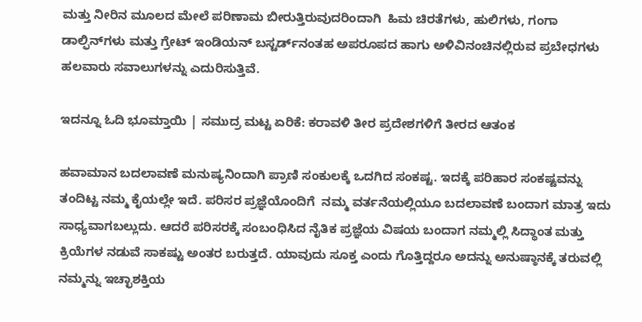ಮತ್ತು ನೀರಿನ ಮೂಲದ ಮೇಲೆ ಪರಿಣಾಮ ಬೀರುತ್ತಿರುವುದರಿಂದಾಗಿ  ಹಿಮ ಚಿರತೆಗಳು, ಹುಲಿಗಳು, ಗಂಗಾ ಡಾಲ್ಫಿನ್‌ಗಳು ಮತ್ತು ಗ್ರೇಟ್ ಇಂಡಿಯನ್ ಬಸ್ಟರ್ಡ್‌ನಂತಹ ಅಪರೂಪದ ಹಾಗು ಅಳಿವಿನಂಚಿನಲ್ಲಿರುವ ಪ್ರಬೇಧಗಳು ಹಲವಾರು ಸವಾಲುಗಳನ್ನು ಎದುರಿಸುತ್ತಿವೆ.

ಇದನ್ನೂ ಓದಿ ಭೂಮ್ತಾಯಿ | ಸಮುದ್ರ ಮಟ್ಟ ಏರಿಕೆ: ಕರಾವಳಿ ತೀರ ಪ್ರದೇಶಗಳಿಗೆ ತೀರದ ಆತಂಕ

ಹವಾಮಾನ ಬದಲಾವಣೆ ಮನುಷ್ಯನಿಂದಾಗಿ ಪ್ರಾಣಿ ಸಂಕುಲಕ್ಕೆ ಒದಗಿದ ಸಂಕಷ್ಟ. ಇದಕ್ಕೆ ಪರಿಹಾರ ಸಂಕಷ್ಟವನ್ನು ತಂದಿಟ್ಟ ನಮ್ಮ ಕೈಯಲ್ಲೇ ಇದೆ. ಪರಿಸರ ಪ್ರಜ್ಞೆಯೊಂದಿಗೆ  ನಮ್ಮ ವರ್ತನೆಯಲ್ಲಿಯೂ ಬದಲಾವಣೆ ಬಂದಾಗ ಮಾತ್ರ ಇದು ಸಾಧ್ಯವಾಗಬಲ್ಲುದು. ಆದರೆ ಪರಿಸರಕ್ಕೆ ಸಂಬಂಧಿಸಿದ ನೈತಿಕ ಪ್ರಜ್ಞೆಯ ವಿಷಯ ಬಂದಾಗ ನಮ್ಮಲ್ಲಿ ಸಿದ್ಧಾಂತ ಮತ್ತು ಕ್ರಿಯೆಗಳ ನಡುವೆ ಸಾಕಷ್ಟು ಅಂತರ ಬರುತ್ತದೆ. ಯಾವುದು ಸೂಕ್ತ ಎಂದು ಗೊತ್ತಿದ್ದರೂ ಅದನ್ನು ಅನುಷ್ಠಾನಕ್ಕೆ ತರುವಲ್ಲಿ ನಮ್ಮನ್ನು ಇಚ್ಛಾಶಕ್ತಿಯ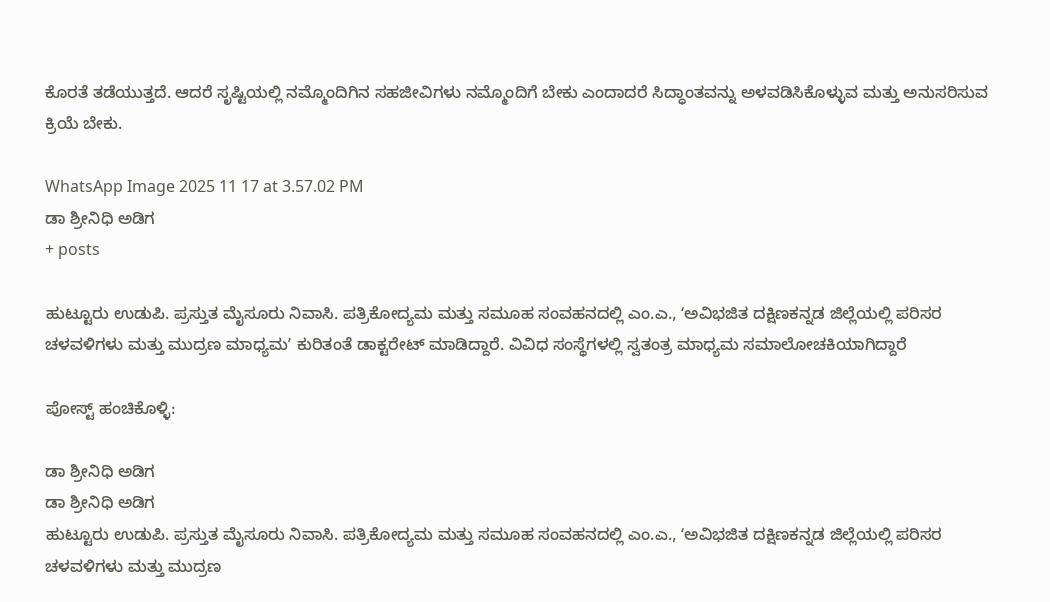ಕೊರತೆ ತಡೆಯುತ್ತದೆ. ಆದರೆ ಸೃಷ್ಟಿಯಲ್ಲಿ ನಮ್ಮೊಂದಿಗಿನ ಸಹಜೀವಿಗಳು ನಮ್ಮೊಂದಿಗೆ ಬೇಕು ಎಂದಾದರೆ ಸಿದ್ಧಾಂತವನ್ನು ಅಳವಡಿಸಿಕೊಳ್ಳುವ ಮತ್ತು ಅನುಸರಿಸುವ ಕ್ರಿಯೆ ಬೇಕು.

WhatsApp Image 2025 11 17 at 3.57.02 PM
ಡಾ ಶ್ರೀನಿಧಿ ಅಡಿಗ
+ posts

ಹುಟ್ಟೂರು ಉಡುಪಿ. ಪ್ರಸ್ತುತ ಮೈಸೂರು ನಿವಾಸಿ. ಪತ್ರಿಕೋದ್ಯಮ ಮತ್ತು ಸಮೂಹ ಸಂವಹನದಲ್ಲಿ ಎಂ.ಎ., ʻಅವಿಭಜಿತ ದಕ್ಷಿಣಕನ್ನಡ ಜಿಲ್ಲೆಯಲ್ಲಿ ಪರಿಸರ ಚಳವಳಿಗಳು ಮತ್ತು ಮುದ್ರಣ ಮಾಧ್ಯಮʼ ಕುರಿತಂತೆ ಡಾಕ್ಟರೇಟ್‌ ಮಾಡಿದ್ದಾರೆ. ವಿವಿಧ ಸಂಸ್ಥೆಗಳಲ್ಲಿ ಸ್ವತಂತ್ರ ಮಾಧ್ಯಮ ಸಮಾಲೋಚಕಿಯಾಗಿದ್ದಾರೆ

ಪೋಸ್ಟ್ ಹಂಚಿಕೊಳ್ಳಿ:

ಡಾ ಶ್ರೀನಿಧಿ ಅಡಿಗ
ಡಾ ಶ್ರೀನಿಧಿ ಅಡಿಗ
ಹುಟ್ಟೂರು ಉಡುಪಿ. ಪ್ರಸ್ತುತ ಮೈಸೂರು ನಿವಾಸಿ. ಪತ್ರಿಕೋದ್ಯಮ ಮತ್ತು ಸಮೂಹ ಸಂವಹನದಲ್ಲಿ ಎಂ.ಎ., ʻಅವಿಭಜಿತ ದಕ್ಷಿಣಕನ್ನಡ ಜಿಲ್ಲೆಯಲ್ಲಿ ಪರಿಸರ ಚಳವಳಿಗಳು ಮತ್ತು ಮುದ್ರಣ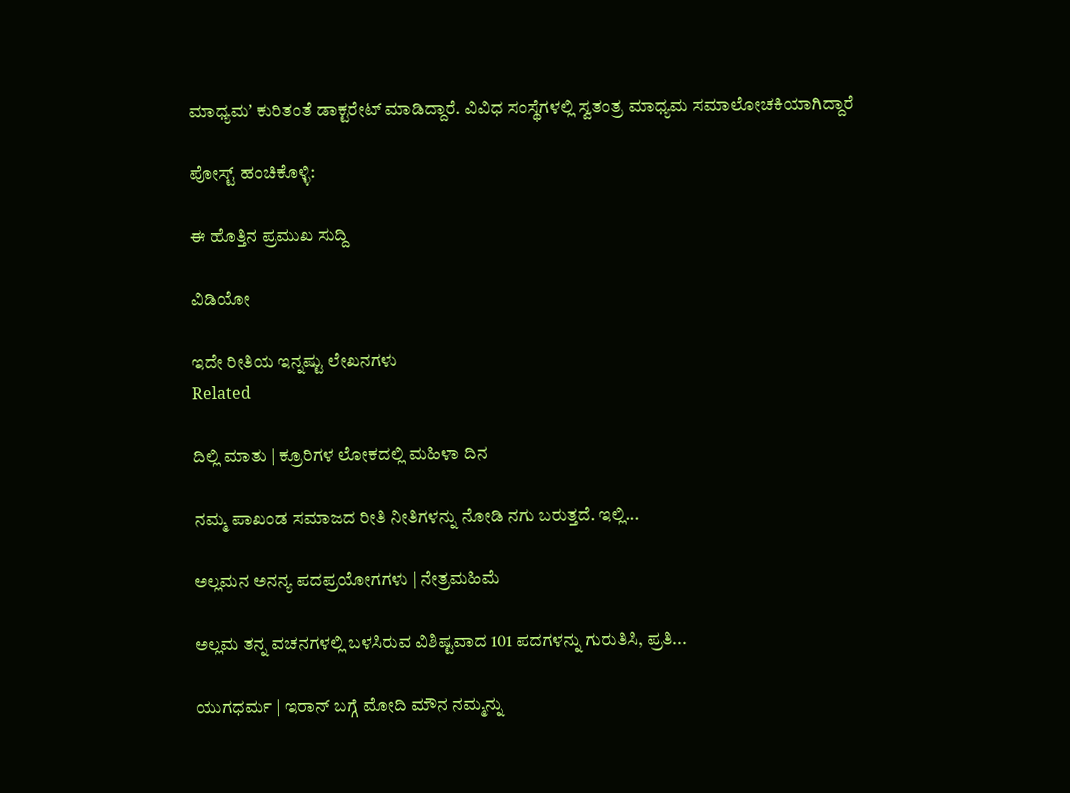ಮಾಧ್ಯಮʼ ಕುರಿತಂತೆ ಡಾಕ್ಟರೇಟ್‌ ಮಾಡಿದ್ದಾರೆ. ವಿವಿಧ ಸಂಸ್ಥೆಗಳಲ್ಲಿ ಸ್ವತಂತ್ರ ಮಾಧ್ಯಮ ಸಮಾಲೋಚಕಿಯಾಗಿದ್ದಾರೆ

ಪೋಸ್ಟ್ ಹಂಚಿಕೊಳ್ಳಿ:

ಈ ಹೊತ್ತಿನ ಪ್ರಮುಖ ಸುದ್ದಿ

ವಿಡಿಯೋ

ಇದೇ ರೀತಿಯ ಇನ್ನಷ್ಟು ಲೇಖನಗಳು
Related

ದಿಲ್ಲಿ ಮಾತು | ಕ್ರೂರಿಗಳ ಲೋಕದಲ್ಲಿ ಮಹಿಳಾ ದಿನ

ನಮ್ಮ ಪಾಖಂಡ ಸಮಾಜದ ರೀತಿ ನೀತಿಗಳನ್ನು ನೋಡಿ ನಗು ಬರುತ್ತದೆ. ಇಲ್ಲಿ...

ಅಲ್ಲಮನ ಅನನ್ಯ ಪದಪ್ರಯೋಗಗಳು | ನೇತ್ರಮಹಿಮೆ

ಅಲ್ಲಮ ತನ್ನ ವಚನಗಳಲ್ಲಿ ಬಳಸಿರುವ ವಿಶಿಷ್ಟವಾದ 101 ಪದಗಳನ್ನು ಗುರುತಿಸಿ, ಪ್ರತಿ...

ಯುಗಧರ್ಮ | ಇರಾನ್ ಬಗ್ಗೆ ಮೋದಿ ಮೌನ ನಮ್ಮನ್ನು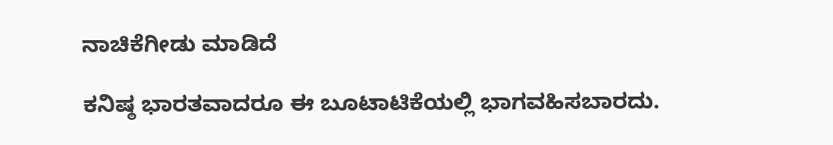ನಾಚಿಕೆಗೀಡು ಮಾಡಿದೆ

ಕನಿಷ್ಠ ಭಾರತವಾದರೂ ಈ ಬೂಟಾಟಿಕೆಯಲ್ಲಿ ಭಾಗವಹಿಸಬಾರದು.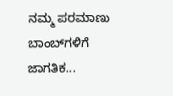ನಮ್ಮ ಪರಮಾಣು ಬಾಂಬ್‌ಗಳಿಗೆ ಜಾಗತಿಕ...